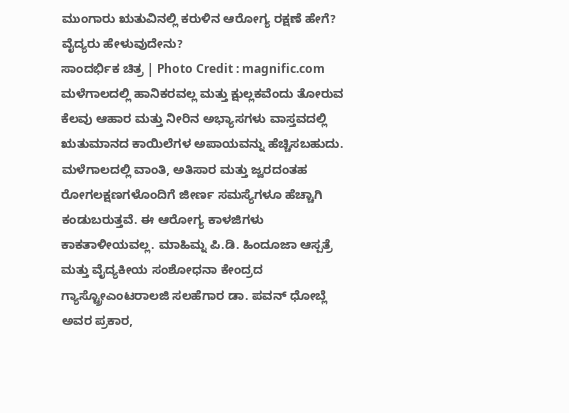ಮುಂಗಾರು ಋತುವಿನಲ್ಲಿ ಕರುಳಿನ ಆರೋಗ್ಯ ರಕ್ಷಣೆ ಹೇಗೆ? ವೈದ್ಯರು ಹೇಳುವುದೇನು?
ಸಾಂದರ್ಭಿಕ ಚಿತ್ರ | Photo Credit : magnific.com
ಮಳೆಗಾಲದಲ್ಲಿ ಹಾನಿಕರವಲ್ಲ ಮತ್ತು ಕ್ಷುಲ್ಲಕವೆಂದು ತೋರುವ ಕೆಲವು ಆಹಾರ ಮತ್ತು ನೀರಿನ ಅಭ್ಯಾಸಗಳು ವಾಸ್ತವದಲ್ಲಿ ಋತುಮಾನದ ಕಾಯಿಲೆಗಳ ಅಪಾಯವನ್ನು ಹೆಚ್ಚಿಸಬಹುದು.
ಮಳೆಗಾಲದಲ್ಲಿ ವಾಂತಿ, ಅತಿಸಾರ ಮತ್ತು ಜ್ವರದಂತಹ ರೋಗಲಕ್ಷಣಗಳೊಂದಿಗೆ ಜೀರ್ಣ ಸಮಸ್ಯೆಗಳೂ ಹೆಚ್ಚಾಗಿ ಕಂಡುಬರುತ್ತವೆ. ಈ ಆರೋಗ್ಯ ಕಾಳಜಿಗಳು ಕಾಕತಾಳೀಯವಲ್ಲ. ಮಾಹಿಮ್ನ ಪಿ.ಡಿ. ಹಿಂದೂಜಾ ಆಸ್ಪತ್ರೆ ಮತ್ತು ವೈದ್ಯಕೀಯ ಸಂಶೋಧನಾ ಕೇಂದ್ರದ ಗ್ಯಾಸ್ಟ್ರೋಎಂಟರಾಲಜಿ ಸಲಹೆಗಾರ ಡಾ. ಪವನ್ ಧೋಬ್ಲೆ ಅವರ ಪ್ರಕಾರ,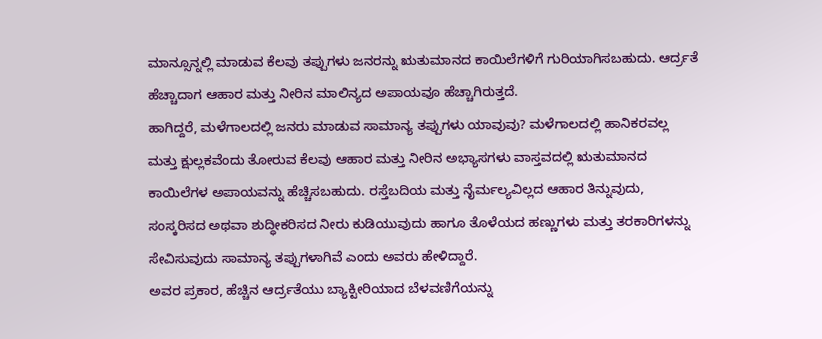ಮಾನ್ಸೂನ್ನಲ್ಲಿ ಮಾಡುವ ಕೆಲವು ತಪ್ಪುಗಳು ಜನರನ್ನು ಋತುಮಾನದ ಕಾಯಿಲೆಗಳಿಗೆ ಗುರಿಯಾಗಿಸಬಹುದು. ಆರ್ದ್ರತೆ ಹೆಚ್ಚಾದಾಗ ಆಹಾರ ಮತ್ತು ನೀರಿನ ಮಾಲಿನ್ಯದ ಅಪಾಯವೂ ಹೆಚ್ಚಾಗಿರುತ್ತದೆ.
ಹಾಗಿದ್ದರೆ, ಮಳೆಗಾಲದಲ್ಲಿ ಜನರು ಮಾಡುವ ಸಾಮಾನ್ಯ ತಪ್ಪುಗಳು ಯಾವುವು? ಮಳೆಗಾಲದಲ್ಲಿ ಹಾನಿಕರವಲ್ಲ ಮತ್ತು ಕ್ಷುಲ್ಲಕವೆಂದು ತೋರುವ ಕೆಲವು ಆಹಾರ ಮತ್ತು ನೀರಿನ ಅಭ್ಯಾಸಗಳು ವಾಸ್ತವದಲ್ಲಿ ಋತುಮಾನದ ಕಾಯಿಲೆಗಳ ಅಪಾಯವನ್ನು ಹೆಚ್ಚಿಸಬಹುದು. ರಸ್ತೆಬದಿಯ ಮತ್ತು ನೈರ್ಮಲ್ಯವಿಲ್ಲದ ಆಹಾರ ತಿನ್ನುವುದು, ಸಂಸ್ಕರಿಸದ ಅಥವಾ ಶುದ್ಧೀಕರಿಸದ ನೀರು ಕುಡಿಯುವುದು ಹಾಗೂ ತೊಳೆಯದ ಹಣ್ಣುಗಳು ಮತ್ತು ತರಕಾರಿಗಳನ್ನು ಸೇವಿಸುವುದು ಸಾಮಾನ್ಯ ತಪ್ಪುಗಳಾಗಿವೆ ಎಂದು ಅವರು ಹೇಳಿದ್ದಾರೆ.
ಅವರ ಪ್ರಕಾರ, ಹೆಚ್ಚಿನ ಆರ್ದ್ರತೆಯು ಬ್ಯಾಕ್ಟೀರಿಯಾದ ಬೆಳವಣಿಗೆಯನ್ನು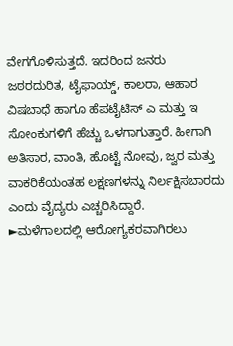ವೇಗಗೊಳಿಸುತ್ತದೆ. ಇದರಿಂದ ಜನರು ಜಠರದುರಿತ, ಟೈಫಾಯ್ಡ್, ಕಾಲರಾ, ಆಹಾರ ವಿಷಬಾಧೆ ಹಾಗೂ ಹೆಪಟೈಟಿಸ್ ಎ ಮತ್ತು ಇ ಸೋಂಕುಗಳಿಗೆ ಹೆಚ್ಚು ಒಳಗಾಗುತ್ತಾರೆ. ಹೀಗಾಗಿ ಅತಿಸಾರ, ವಾಂತಿ, ಹೊಟ್ಟೆ ನೋವು, ಜ್ವರ ಮತ್ತು ವಾಕರಿಕೆಯಂತಹ ಲಕ್ಷಣಗಳನ್ನು ನಿರ್ಲಕ್ಷಿಸಬಾರದು ಎಂದು ವೈದ್ಯರು ಎಚ್ಚರಿಸಿದ್ದಾರೆ.
►ಮಳೆಗಾಲದಲ್ಲಿ ಆರೋಗ್ಯಕರವಾಗಿರಲು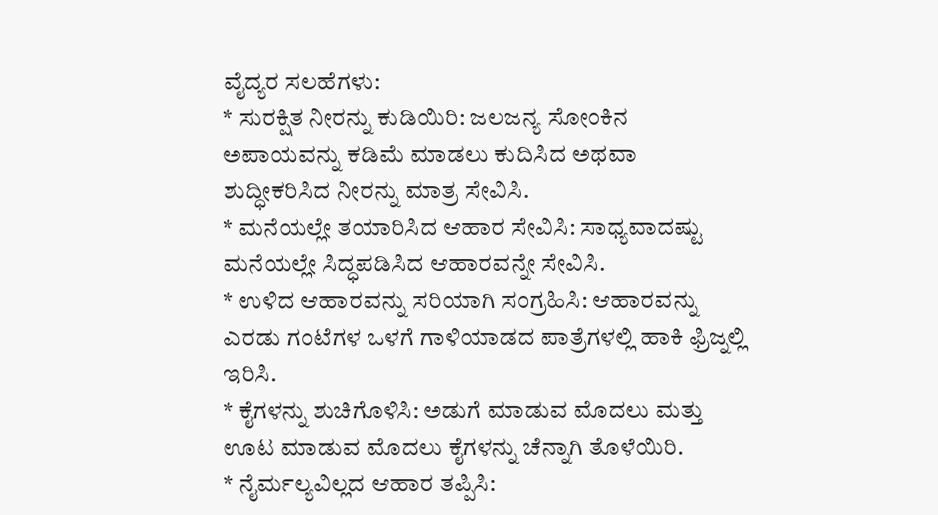ವೈದ್ಯರ ಸಲಹೆಗಳು:
* ಸುರಕ್ಷಿತ ನೀರನ್ನು ಕುಡಿಯಿರಿ: ಜಲಜನ್ಯ ಸೋಂಕಿನ ಅಪಾಯವನ್ನು ಕಡಿಮೆ ಮಾಡಲು ಕುದಿಸಿದ ಅಥವಾ ಶುದ್ಧೀಕರಿಸಿದ ನೀರನ್ನು ಮಾತ್ರ ಸೇವಿಸಿ.
* ಮನೆಯಲ್ಲೇ ತಯಾರಿಸಿದ ಆಹಾರ ಸೇವಿಸಿ: ಸಾಧ್ಯವಾದಷ್ಟು ಮನೆಯಲ್ಲೇ ಸಿದ್ಧಪಡಿಸಿದ ಆಹಾರವನ್ನೇ ಸೇವಿಸಿ.
* ಉಳಿದ ಆಹಾರವನ್ನು ಸರಿಯಾಗಿ ಸಂಗ್ರಹಿಸಿ: ಆಹಾರವನ್ನು ಎರಡು ಗಂಟೆಗಳ ಒಳಗೆ ಗಾಳಿಯಾಡದ ಪಾತ್ರೆಗಳಲ್ಲಿ ಹಾಕಿ ಫ್ರಿಜ್ನಲ್ಲಿ ಇರಿಸಿ.
* ಕೈಗಳನ್ನು ಶುಚಿಗೊಳಿಸಿ: ಅಡುಗೆ ಮಾಡುವ ಮೊದಲು ಮತ್ತು ಊಟ ಮಾಡುವ ಮೊದಲು ಕೈಗಳನ್ನು ಚೆನ್ನಾಗಿ ತೊಳೆಯಿರಿ.
* ನೈರ್ಮಲ್ಯವಿಲ್ಲದ ಆಹಾರ ತಪ್ಪಿಸಿ: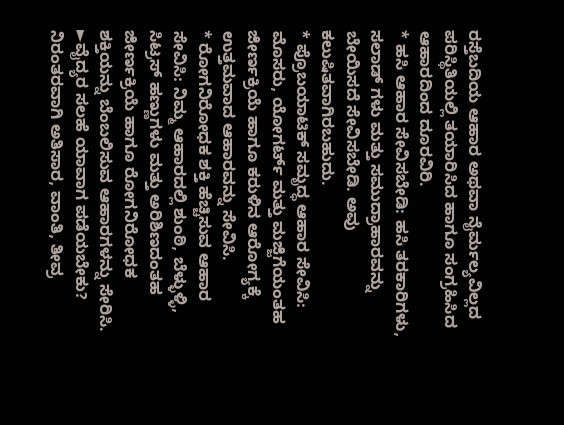ರಸ್ತೆಬದಿಯ ಆಹಾರ ಅಥವಾ ನೈರ್ಮಲ್ಯವಿಲ್ಲದ ಪರಿಸ್ಥಿತಿಯಲ್ಲಿ ತಯಾರಿಸಿದ ಹಾಗೂ ಸಂಗ್ರಹಿಸಿದ ಆಹಾರದಿಂದ ದೂರವಿರಿ.
* ಹಸಿ ಆಹಾರ ಸೇವಿಸಬೇಡಿ: ಹಸಿ ತರಕಾರಿಗಳು, ಸಲಾಡ್ ಗಳು ಮತ್ತು ಸಮುದ್ರಾಹಾರವನ್ನು ಬೇಯಿಸದೆ ಸೇವಿಸಬೇಡಿ. ಅವು ಕಲುಷಿತವಾಗಿರಬಹುದು.
* ಪ್ರೊಬಯಾಟಿಕ್ ಸಮೃದ್ಧ ಆಹಾರ ಸೇವಿಸಿ: ಮೊಸರು, ಯೋಗರ್ಟ್ ಮತ್ತು ಮಜ್ಜಿಗೆಯಂತಹ ಜೀರ್ಣಕ್ರಿಯೆ ಹಾಗೂ ಕರುಳಿನ ಆರೋಗ್ಯಕ್ಕೆ ಉತ್ತಮವಾದ ಆಹಾರವನ್ನು ಸೇವಿಸಿ.
* ರೋಗನಿರೋಧಕ ಶಕ್ತಿ ಹೆಚ್ಚಿಸುವ ಆಹಾರ ಸೇವಿಸಿ: ನಿಮ್ಮ ಆಹಾರದಲ್ಲಿ ಶುಂಠಿ, ಬೆಳ್ಳುಳ್ಳಿ, ಸಿಟ್ರಸ್ ಹಣ್ಣುಗಳು ಮತ್ತು ಅರಿಶಿಣದಂತಹ ಜೀರ್ಣಕ್ರಿಯೆ ಹಾಗೂ ರೋಗನಿರೋಧಕ ಶಕ್ತಿಯನ್ನು ಬೆಂಬಲಿಸುವ ಆಹಾರಗಳನ್ನು ಸೇರಿಸಿ.
►ವೈದ್ಯರ ಸಲಹೆ ಯಾವಾಗ ಪಡೆಯಬೇಕು?
ನಿರಂತರವಾಗಿ ಅತಿಸಾರ, ವಾಂತಿ, ತೀವ್ರ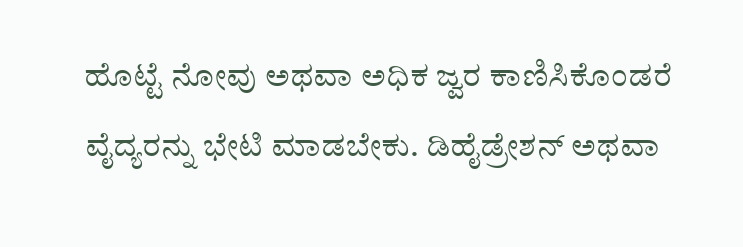ಹೊಟ್ಟೆ ನೋವು ಅಥವಾ ಅಧಿಕ ಜ್ವರ ಕಾಣಿಸಿಕೊಂಡರೆ ವೈದ್ಯರನ್ನು ಭೇಟಿ ಮಾಡಬೇಕು. ಡಿಹೈಡ್ರೇಶನ್ ಅಥವಾ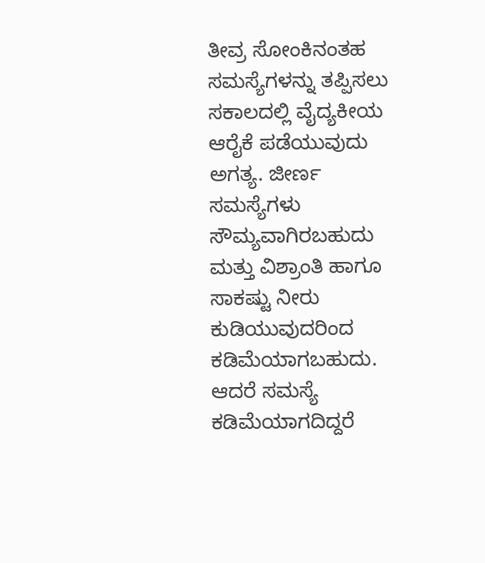ತೀವ್ರ ಸೋಂಕಿನಂತಹ ಸಮಸ್ಯೆಗಳನ್ನು ತಪ್ಪಿಸಲು ಸಕಾಲದಲ್ಲಿ ವೈದ್ಯಕೀಯ ಆರೈಕೆ ಪಡೆಯುವುದು ಅಗತ್ಯ. ಜೀರ್ಣ ಸಮಸ್ಯೆಗಳು ಸೌಮ್ಯವಾಗಿರಬಹುದು ಮತ್ತು ವಿಶ್ರಾಂತಿ ಹಾಗೂ ಸಾಕಷ್ಟು ನೀರು ಕುಡಿಯುವುದರಿಂದ ಕಡಿಮೆಯಾಗಬಹುದು. ಆದರೆ ಸಮಸ್ಯೆ ಕಡಿಮೆಯಾಗದಿದ್ದರೆ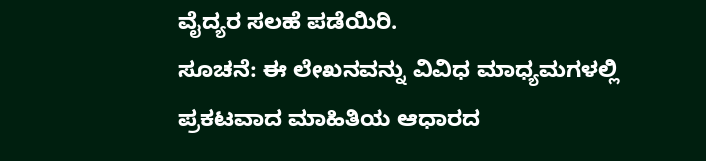ವೈದ್ಯರ ಸಲಹೆ ಪಡೆಯಿರಿ.
ಸೂಚನೆ: ಈ ಲೇಖನವನ್ನು ವಿವಿಧ ಮಾಧ್ಯಮಗಳಲ್ಲಿ ಪ್ರಕಟವಾದ ಮಾಹಿತಿಯ ಆಧಾರದ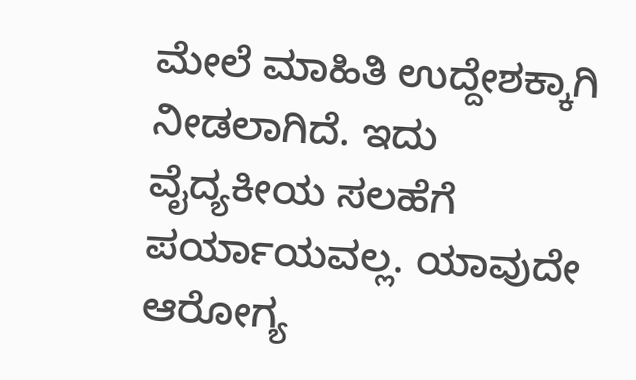ಮೇಲೆ ಮಾಹಿತಿ ಉದ್ದೇಶಕ್ಕಾಗಿ ನೀಡಲಾಗಿದೆ. ಇದು ವೈದ್ಯಕೀಯ ಸಲಹೆಗೆ ಪರ್ಯಾಯವಲ್ಲ. ಯಾವುದೇ ಆರೋಗ್ಯ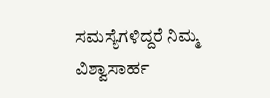ಸಮಸ್ಯೆಗಳಿದ್ದರೆ ನಿಮ್ಮ ವಿಶ್ವಾಸಾರ್ಹ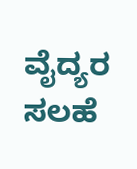ವೈದ್ಯರ ಸಲಹೆ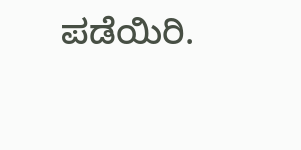ಪಡೆಯಿರಿ.